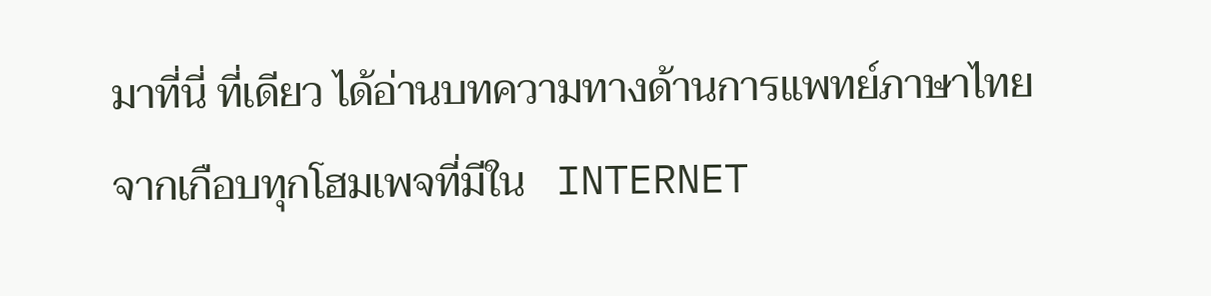มาที่นี่ ที่เดียว ได้อ่านบทความทางด้านการแพทย์ภาษาไทย
จากเกือบทุกโฮมเพจที่มีใน   INTERNET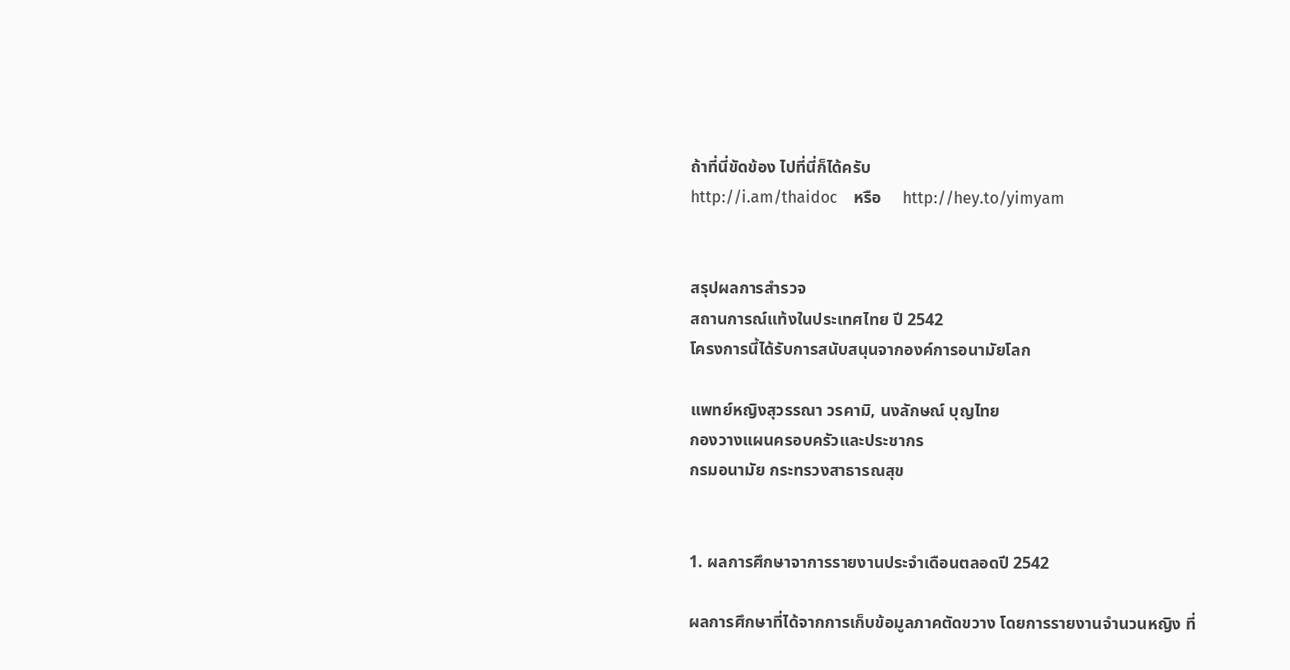ถ้าที่นี่ขัดข้อง ไปที่นี่ก็ได้ครับ
http://i.am/thaidoc    หรือ     http://hey.to/yimyam


สรุปผลการสำรวจ
สถานการณ์แท้งในประเทศไทย ปี 2542
โครงการนี้ได้รับการสนับสนุนจากองค์การอนามัยโลก

แพทย์หญิงสุวรรณา วรคามิ, นงลักษณ์ บุญไทย
กองวางแผนครอบครัวและประชากร
กรมอนามัย กระทรวงสาธารณสุข


1. ผลการศึกษาจาการรายงานประจำเดือนตลอดปี 2542

ผลการศึกษาที่ได้จากการเก็บข้อมูลภาคตัดขวาง โดยการรายงานจำนวนหญิง ที่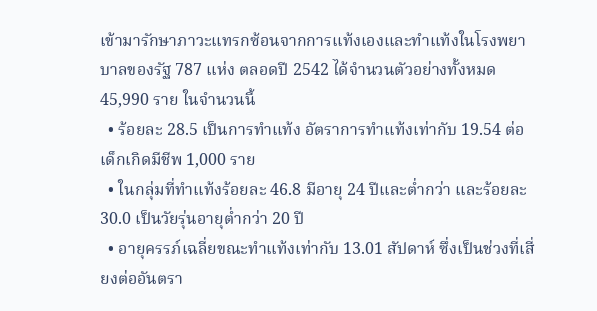เข้ามารักษาภาวะแทรกซ้อนจากการแท้งเองและทำแท้งในโรงพยาบาลของรัฐ 787 แห่ง ตลอดปี 2542 ได้จำนวนตัวอย่างทั้งหมด 45,990 ราย ในจำนวนนี้
  • ร้อยละ 28.5 เป็นการทำแท้ง อัตราการทำแท้งเท่ากับ 19.54 ต่อเด็กเกิดมีชีพ 1,000 ราย
  • ในกลุ่มที่ทำแท้งร้อยละ 46.8 มีอายุ 24 ปีและต่ำกว่า และร้อยละ 30.0 เป็นวัยรุ่นอายุต่ำกว่า 20 ปี
  • อายุครรภ์เฉลี่ยขณะทำแท้งเท่ากับ 13.01 สัปดาห์ ซึ่งเป็นช่วงที่เสี่ยงต่ออันตรา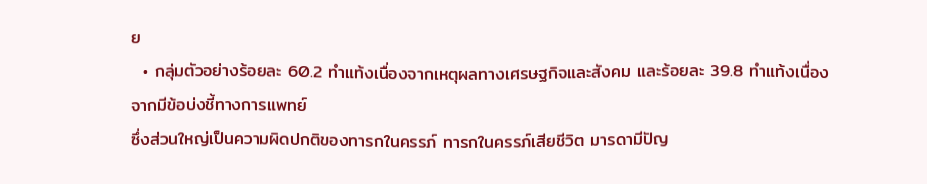ย
  • กลุ่มตัวอย่างร้อยละ 60.2 ทำแท้งเนื่องจากเหตุผลทางเศรษฐกิจและสังคม และร้อยละ 39.8 ทำแท้งเนื่องจากมีข้อบ่งชี้ทางการแพทย์
ซึ่งส่วนใหญ่เป็นความผิดปกติของทารกในครรภ์ ทารกในครรภ์เสียชีวิต มารดามีปัญ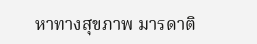หาทางสุขภาพ มารดาติ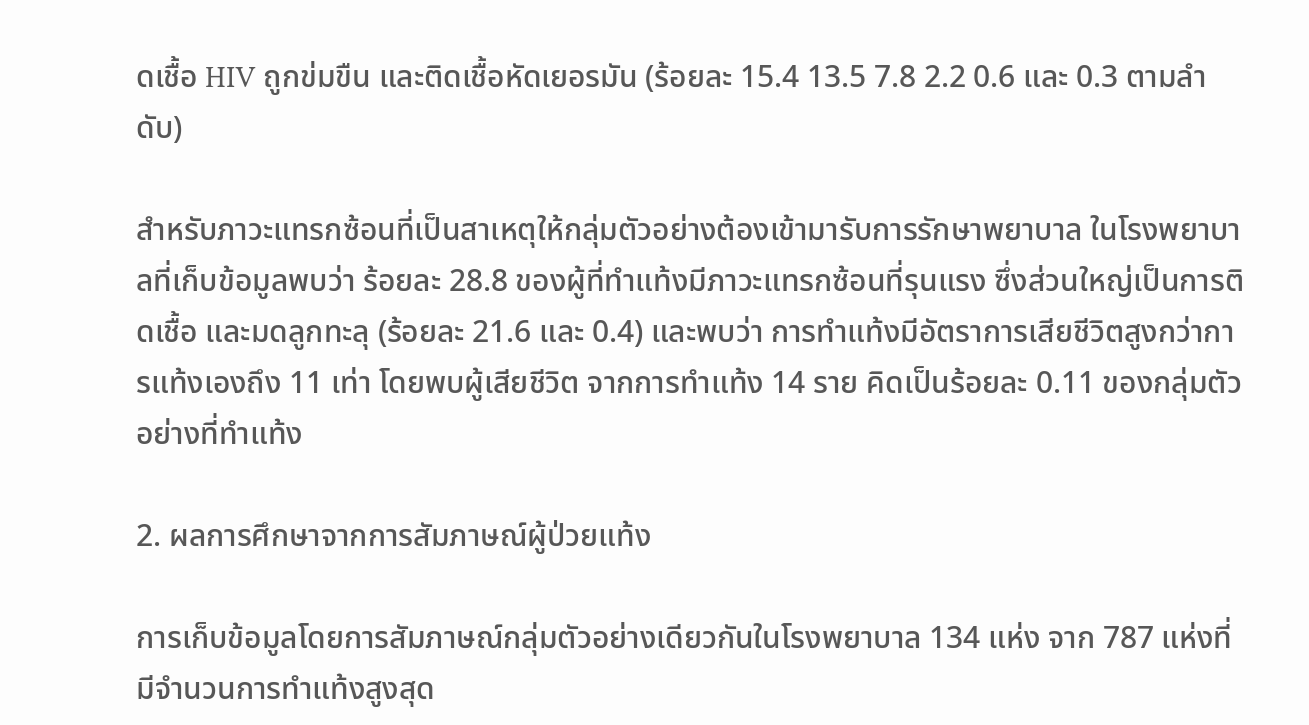ดเชื้อ HIV ถูกข่มขืน และติดเชื้อหัดเยอรมัน (ร้อยละ 15.4 13.5 7.8 2.2 0.6 และ 0.3 ตามลำดับ)

สำหรับภาวะแทรกซ้อนที่เป็นสาเหตุให้กลุ่มตัวอย่างต้องเข้ามารับการรักษาพยาบาล ในโรงพยาบาลที่เก็บข้อมูลพบว่า ร้อยละ 28.8 ของผู้ที่ทำแท้งมีภาวะแทรกซ้อนที่รุนแรง ซึ่งส่วนใหญ่เป็นการติดเชื้อ และมดลูกทะลุ (ร้อยละ 21.6 และ 0.4) และพบว่า การทำแท้งมีอัตราการเสียชีวิตสูงกว่าการแท้งเองถึง 11 เท่า โดยพบผู้เสียชีวิต จากการทำแท้ง 14 ราย คิดเป็นร้อยละ 0.11 ของกลุ่มตัวอย่างที่ทำแท้ง

2. ผลการศึกษาจากการสัมภาษณ์ผู้ป่วยแท้ง

การเก็บข้อมูลโดยการสัมภาษณ์กลุ่มตัวอย่างเดียวกันในโรงพยาบาล 134 แห่ง จาก 787 แห่งที่มีจำนวนการทำแท้งสูงสุด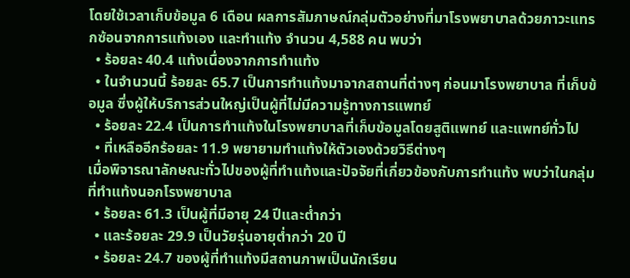โดยใช้เวลาเก็บข้อมูล 6 เดือน ผลการสัมภาษณ์กลุ่มตัวอย่างที่มาโรงพยาบาลด้วยภาวะแทรกซ้อนจากการแท้งเอง และทำแท้ง จำนวน 4,588 คน พบว่า
  • ร้อยละ 40.4 แท้งเนื่องจากการทำแท้ง
  • ในจำนวนนี้ ร้อยละ 65.7 เป็นการทำแท้งมาจากสถานที่ต่างๆ ก่อนมาโรงพยาบาล ที่เก็บข้อมูล ซึ่งผู้ให้บริการส่วนใหญ่เป็นผู้ที่ไม่มีความรู้ทางการแพทย์
  • ร้อยละ 22.4 เป็นการทำแท้งในโรงพยาบาลที่เก็บข้อมูลโดยสูติแพทย์ และแพทย์ทั่วไป
  • ที่เหลืออีกร้อยละ 11.9 พยายามทำแท้งให้ตัวเองด้วยวิธีต่างๆ
เมื่อพิจารณาลักษณะทั่วไปของผู้ที่ทำแท้งและปัจจัยที่เกี่ยวข้องกับการทำแท้ง พบว่าในกลุ่มที่ทำแท้งนอกโรงพยาบาล
  • ร้อยละ 61.3 เป็นผู้ที่มีอายุ 24 ปีและต่ำกว่า
  • และร้อยละ 29.9 เป็นวัยรุ่นอายุต่ำกว่า 20 ปี
  • ร้อยละ 24.7 ของผู้ที่ทำแท้งมีสถานภาพเป็นนักเรียน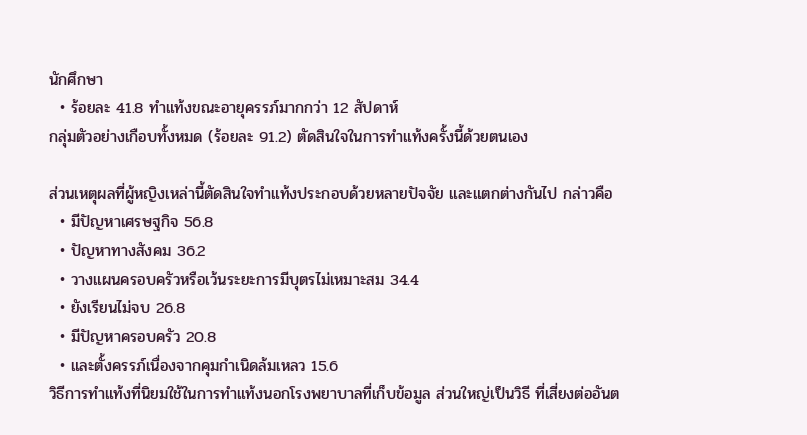นักศึกษา
  • ร้อยละ 41.8 ทำแท้งขณะอายุครรภ์มากกว่า 12 สัปดาห์
กลุ่มตัวอย่างเกือบทั้งหมด (ร้อยละ 91.2) ตัดสินใจในการทำแท้งครั้งนี้ด้วยตนเอง

ส่วนเหตุผลที่ผู้หญิงเหล่านี้ตัดสินใจทำแท้งประกอบด้วยหลายปัจจัย และแตกต่างกันไป กล่าวคือ
  • มีปัญหาเศรษฐกิจ 56.8
  • ปัญหาทางสังคม 36.2
  • วางแผนครอบครัวหรือเว้นระยะการมีบุตรไม่เหมาะสม 34.4
  • ยังเรียนไม่จบ 26.8
  • มีปัญหาครอบครัว 20.8
  • และตั้งครรภ์เนื่องจากคุมกำเนิดล้มเหลว 15.6
วิธีการทำแท้งที่นิยมใช้ในการทำแท้งนอกโรงพยาบาลที่เก็บข้อมูล ส่วนใหญ่เป็นวิธี ที่เสี่ยงต่ออันต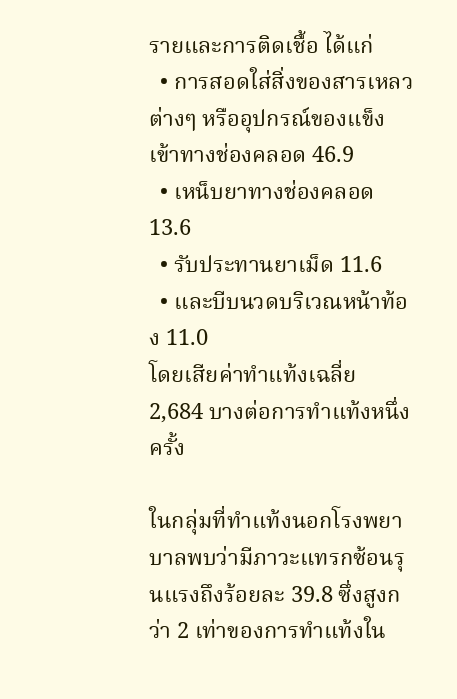รายและการติดเชื้อ ได้แก่
  • การสอดใส่สิ่งของสารเหลวต่างๆ หรืออุปกรณ์ของแข็งเข้าทางช่องคลอด 46.9
  • เหน็บยาทางช่องคลอด 13.6
  • รับประทานยาเม็ด 11.6
  • และบีบนวดบริเวณหน้าท้อง 11.0
โดยเสียค่าทำแท้งเฉลี่ย 2,684 บางต่อการทำแท้งหนึ่งครั้ง

ในกลุ่มที่ทำแท้งนอกโรงพยาบาลพบว่ามีภาวะแทรกซ้อนรุนแรงถึงร้อยละ 39.8 ซึ่งสูงกว่า 2 เท่าของการทำแท้งใน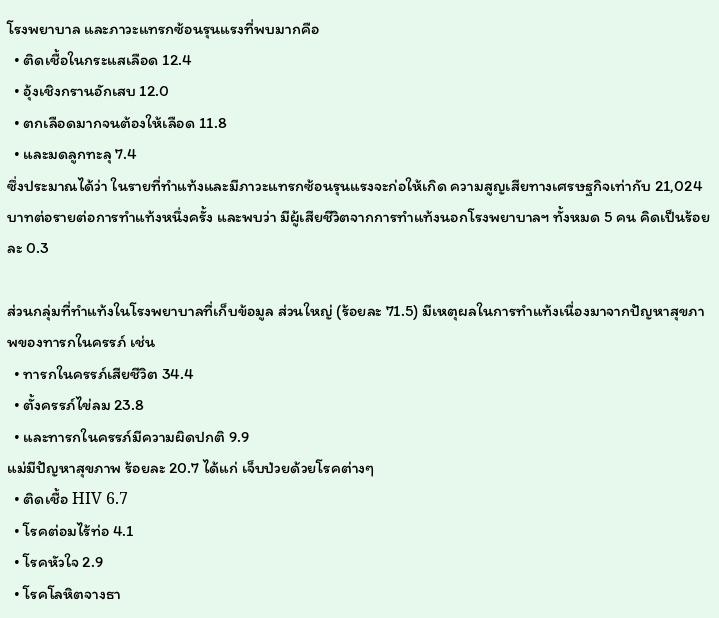โรงพยาบาล และภาวะแทรกซ้อนรุนแรงที่พบมากคือ
  • ติดเชื้อในกระแสเลือด 12.4
  • อุ้งเชิงกรานอักเสบ 12.0
  • ตกเลือดมากจนต้องให้เลือด 11.8
  • และมดลูกทะลุ 7.4
ซึ่งประมาณได้ว่า ในรายที่ทำแท้งและมีภาวะแทรกซ้อนรุนแรงจะก่อให้เกิด ความสูญเสียทางเศรษฐกิจเท่ากับ 21,024 บาทต่อรายต่อการทำแท้งหนึ่งครั้ง และพบว่า มีผู้เสียชีวิตจากการทำแท้งนอกโรงพยาบาลฯ ทั้งหมด 5 คน คิดเป็นร้อยละ 0.3

ส่วนกลุ่มที่ทำแท้งในโรงพยาบาลที่เก็บข้อมูล ส่วนใหญ่ (ร้อยละ 71.5) มีเหตุผลในการทำแท้งเนื่องมาจากปัญหาสุขภาพของทารกในครรภ์ เช่น
  • ทารกในครรภ์เสียชีวิต 34.4
  • ตั้งครรภ์ไข่ลม 23.8
  • และทารกในครรภ์มีความผิดปกติ 9.9
แม่มีปัญหาสุขภาพ ร้อยละ 20.7 ได้แก่ เจ็บป่วยด้วยโรคต่างๆ
  • ติดเชื้อ HIV 6.7
  • โรคต่อมไร้ท่อ 4.1
  • โรคหัวใจ 2.9
  • โรคโลหิตจางธา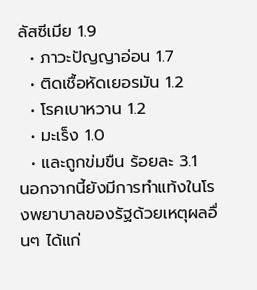ลัสซีเมีย 1.9
  • ภาวะปัญญาอ่อน 1.7
  • ติดเชื้อหัดเยอรมัน 1.2
  • โรคเบาหวาน 1.2
  • มะเร็ง 1.0
  • และถูกข่มขืน ร้อยละ 3.1
นอกจากนี้ยังมีการทำแท้งในโรงพยาบาลของรัฐด้วยเหตุผลอื่นๆ ได้แก่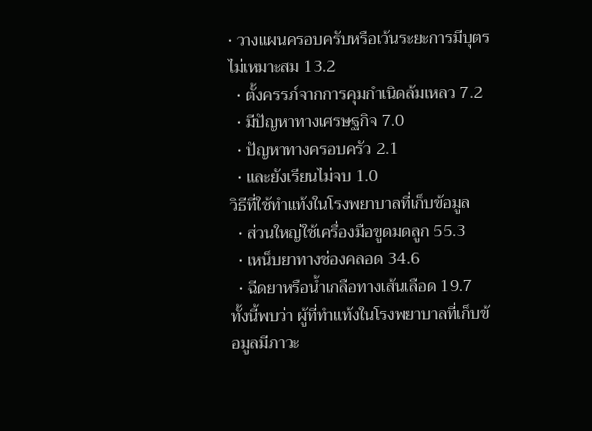• วางแผนครอบครับหรือเว้นระยะการมีบุตรไม่เหมาะสม 13.2
  • ตั้งครรภ์จากการคุมกำเนิดล้มเหลว 7.2
  • มีปัญหาทางเศรษฐกิจ 7.0
  • ปัญหาทางครอบครัว 2.1
  • และยังเรียนไม่จบ 1.0
วิธีที่ใช้ทำแท้งในโรงพยาบาลที่เก็บข้อมูล
  • ส่วนใหญ่ใช้เครื่องมือขูดมดลูก 55.3
  • เหน็บยาทางช่องคลอด 34.6
  • ฉีดยาหรือน้ำเกลือทางเส้นเลือด 19.7
ทั้งนี้พบว่า ผู้ที่ทำแท้งในโรงพยาบาลที่เก็บข้อมูลมีภาวะ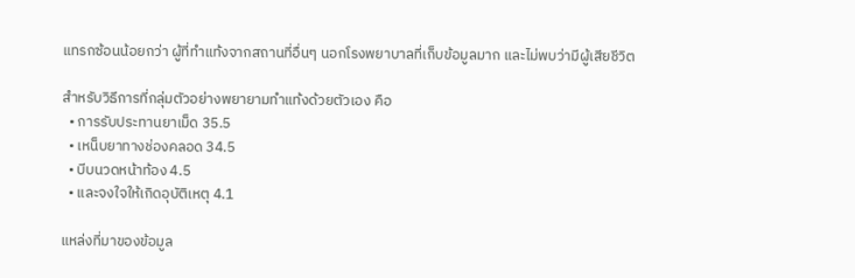แทรกซ้อนน้อยกว่า ผู้ที่ทำแท้งจากสถานที่อื่นๆ นอกโรงพยาบาลที่เก็บข้อมูลมาก และไม่พบว่ามีผู้เสียชีวิต

สำหรับวิธีการที่กลุ่มตัวอย่างพยายามทำแท้งด้วยตัวเอง คือ
  • การรับประทานยาเม็ด 35.5
  • เหน็บยาทางช่องคลอด 34.5
  • บีบนวดหน้าท้อง 4.5
  • และจงใจให้เกิดอุบัติเหตุ 4.1

แหล่งที่มาของข้อมูล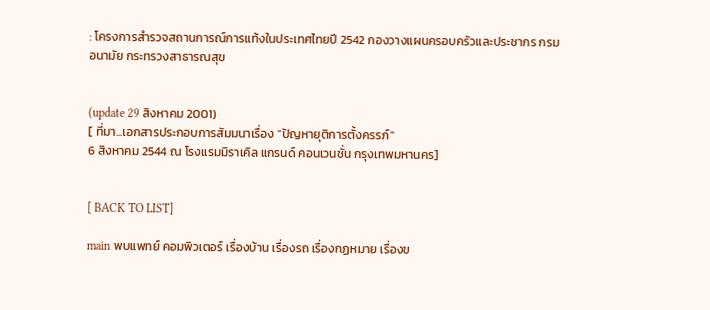: โครงการสำรวจสถานการณ์การแท้งในประเทศไทยปี 2542 กองวางแผนครอบครัวและประชากร กรมอนามัย กระทรวงสาธารณสุข


(update 29 สิงหาคม 2001)
[ ที่มา...เอกสารประกอบการสัมมนาเรื่อง "ปัญหายุติการตั้งครรภ์"
6 สิงหาคม 2544 ณ โรงแรมมิราเคิล แกรนด์ คอนเวนชั่น กรุงเทพมหานคร]


[ BACK TO LIST]

main พบแพทย์ คอมพิวเตอร์ เรื่องบ้าน เรื่องรถ เรื่องกฏหมาย เรื่องข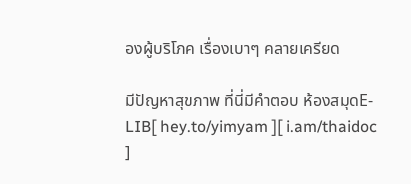องผู้บริโภค เรื่องเบาๆ คลายเครียด

มีปัญหาสุขภาพ ที่นี่มีคำตอบ ห้องสมุดE-LIB[ hey.to/yimyam ][ i.am/thaidoc ]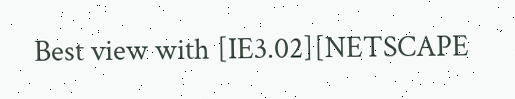Best view with [IE3.02][NETSCAPE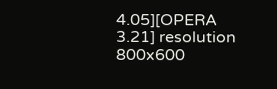4.05][OPERA 3.21] resolution 800x600